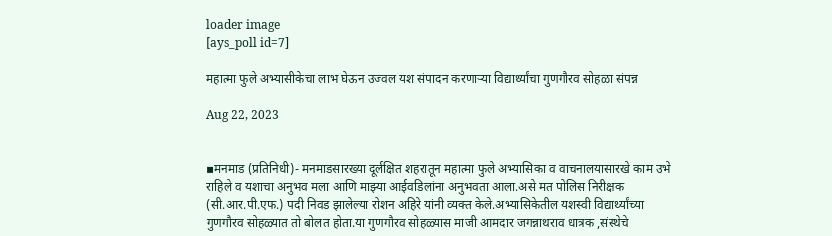loader image
[ays_poll id=7]

महात्मा फुले अभ्यासीकेचा लाभ घेऊन उज्वल यश संपादन करणाऱ्या विद्यार्थ्यांचा गुणगौरव सोहळा संपन्न

Aug 22, 2023


▪मनमाड (प्रतिनिधी)- मनमाडसारख्या दूर्लक्षित शहरातून महात्मा फुले अभ्यासिका व वाचनालयासारखे काम उभे राहिले व यशाचा अनुभव मला आणि माझ्या आईवडिलांना अनुभवता आला.असे मत पोलिस निरीक्षक (सी.आर.पी.एफ.) पदी निवड झालेल्या रोशन अहिरे यांनी व्यक्त केले.अभ्यासिकेतील यशस्वी विद्यार्थ्यांच्या गुणगौरव सोहळ्यात तो बोलत होता.या गुणगौरव सोहळ्यास माजी आमदार जगन्नाथराव धात्रक ,संस्थेचे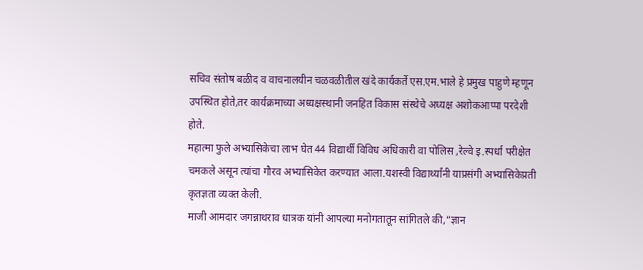सचिव संतोष बळीद व वाचनालयीन चळवळीतील खंदे कार्यकर्ते एस.एम.भाले हे प्रमुख पाहुणे म्हणून उपस्थित होते,तर कार्यक्रमाच्या अध्यक्षस्थानी जनहित विकास संस्थेचे अध्यक्ष अशोकआप्पा परदेशी होते.
महात्मा फुले अभ्यासिकेचा लाभ घेत 44 विद्यार्थी विविध अधिकारी वा पोलिस ,रेल्वे इ.स्पर्धा परीक्षेत चमकले असून त्यांचा गौरव अभ्यासिकेत करण्यात आला.यशस्वी विद्यार्थ्यांनी याप्रसंगी अभ्यासिकेप्रती कृतज्ञता व्यक्त केली.
माजी आमदार जगन्नाथराव धात्रक यांनी आपल्या मनोगतातून सांगितले की,”ज्ञान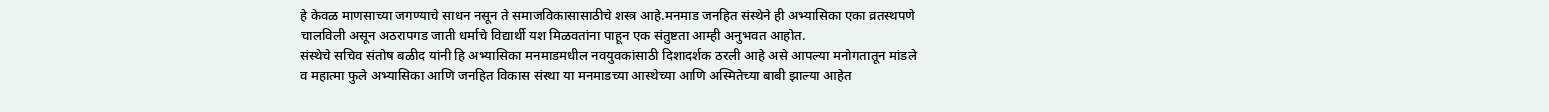हे केवळ माणसाच्या जगण्याचे साधन नसून ते समाजविकासासाठीचे शस्त्र आहे.मनमाड जनहित संस्थेने ही अभ्यासिका एका व्रतस्थपणे चालविली असून अठरापगड जाती धर्माचे विद्यार्थी यश मिळवतांना पाहून एक संतुष्टता आम्ही अनुभवत आहोत.
संस्थेचे सचिव संतोष बळीद यांनी हि अभ्यासिका मनमाडमधील नवयुवकांसाठी दिशादर्शक ठरली आहे असे आपल्या मनोगतातून मांडले व महात्मा फुले अभ्यासिका आणि जनहित विकास संस्था या मनमाडच्या आस्थेच्या आणि अस्मितेच्या बाबी झाल्या आहेत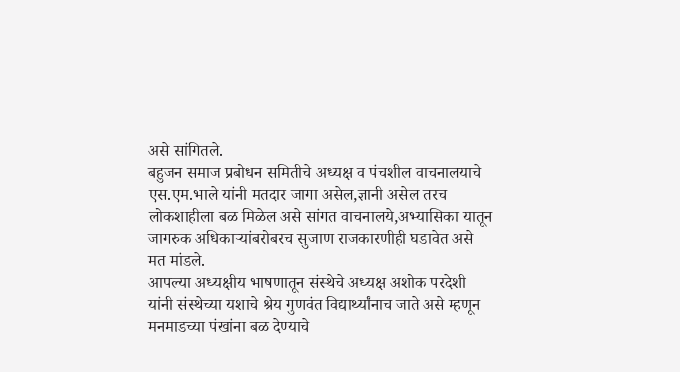असे सांगितले.
बहुजन समाज प्रबोधन समितीचे अध्यक्ष व पंचशील वाचनालयाचे एस.एम.भाले यांनी मतदार जागा असेल,ज्ञानी असेल तरच लोकशाहीला बळ मिळेल असे सांगत वाचनालये,अभ्यासिका यातून जागरुक अधिकाऱ्यांबरोबरच सुजाण राजकारणीही घडावेत असे मत मांडले.
आपल्या अध्यक्षीय भाषणातून संस्थेचे अध्यक्ष अशोक परदेशी यांनी संस्थेच्या यशाचे श्रेय गुणवंत विद्यार्थ्यांनाच जाते असे म्हणून मनमाडच्या पंखांना बळ देण्याचे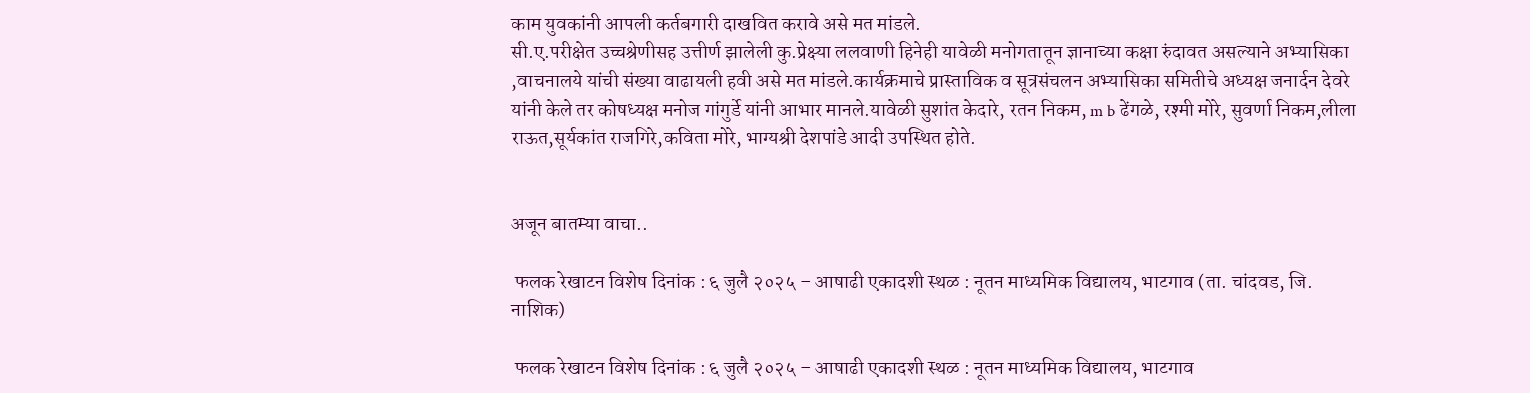काम युवकांनी आपली कर्तबगारी दाखवित करावे असे मत मांडले.
सी.ए.परीक्षेत उच्चश्रेणीसह उत्तीर्ण झालेली कु.प्रेक्ष्या ललवाणी हिनेही यावेळी मनोगतातून ज्ञानाच्या कक्षा रुंदावत असल्याने अभ्यासिका ,वाचनालये यांची संख्या वाढायली हवी असे मत मांडले.कार्यक्रमाचे प्रास्ताविक व सूत्रसंचलन अभ्यासिका समितीचे अध्यक्ष जनार्दन देवरे यांनी केले तर कोषध्यक्ष मनोज गांगुर्डे यांनी आभार मानले.यावेळी सुशांत केदारे, रतन निकम, m b ढेंगळे, रश्मी मोरे, सुवर्णा निकम,लीला राऊत,सूर्यकांत राजगिरे,कविता मोरे, भाग्यश्री देशपांडे आदी उपस्थित होते.


अजून बातम्या वाचा..

 फलक रेखाटन विशेष दिनांक : ६ जुलै २०२५ – आषाढी एकादशी स्थळ : नूतन माध्यमिक विद्यालय, भाटगाव (ता. चांदवड, जि. नाशिक)

 फलक रेखाटन विशेष दिनांक : ६ जुलै २०२५ – आषाढी एकादशी स्थळ : नूतन माध्यमिक विद्यालय, भाटगाव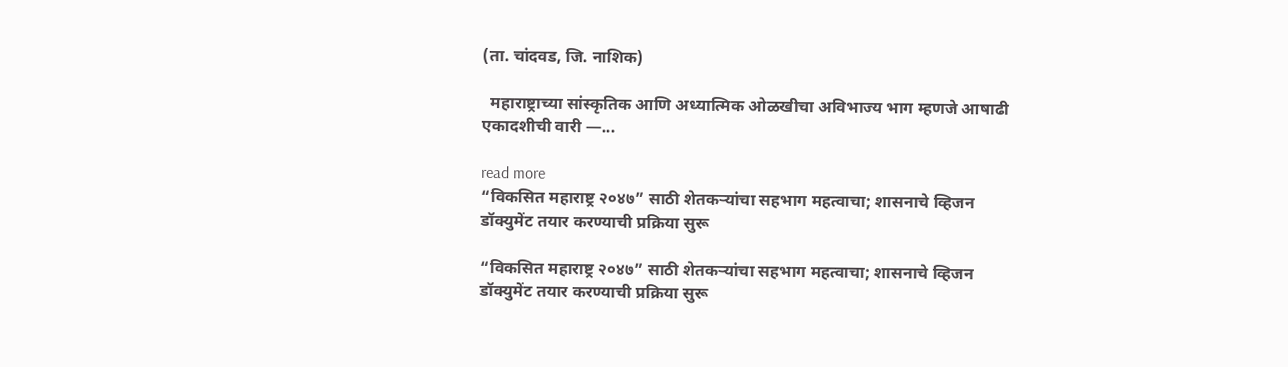(ता. चांदवड, जि. नाशिक)

  महाराष्ट्राच्या सांस्कृतिक आणि अध्यात्मिक ओळखीचा अविभाज्य भाग म्हणजे आषाढी एकादशीची वारी —...

read more
“विकसित महाराष्ट्र २०४७” साठी शेतकऱ्यांचा सहभाग महत्वाचा; शासनाचे व्हिजन डॉक्युमेंट तयार करण्याची प्रक्रिया सुरू

“विकसित महाराष्ट्र २०४७” साठी शेतकऱ्यांचा सहभाग महत्वाचा; शासनाचे व्हिजन डॉक्युमेंट तयार करण्याची प्रक्रिया सुरू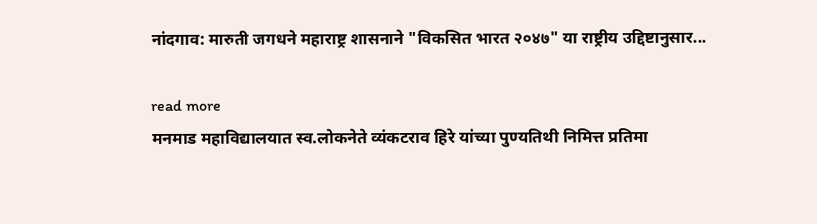नांदगाव: मारुती जगधने महाराष्ट्र शासनाने "विकसित भारत २०४७" या राष्ट्रीय उद्दिष्टानुसार...

read more
मनमाड महाविद्यालयात स्व.लोकनेते व्यंकटराव हिरे यांच्या पुण्यतिथी निमित्त प्रतिमा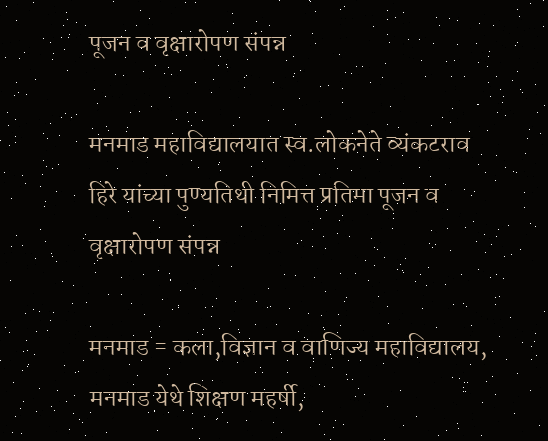पूजन व वृक्षारोपण संपन्न

मनमाड महाविद्यालयात स्व.लोकनेते व्यंकटराव हिरे यांच्या पुण्यतिथी निमित्त प्रतिमा पूजन व वृक्षारोपण संपन्न

मनमाड = कला,विज्ञान व वाणिज्य महाविद्यालय, मनमाड येथे शिक्षण महर्षी,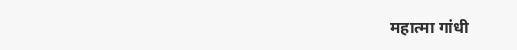महात्मा गांधी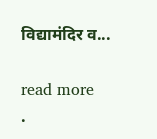विद्यामंदिर व...

read more
.